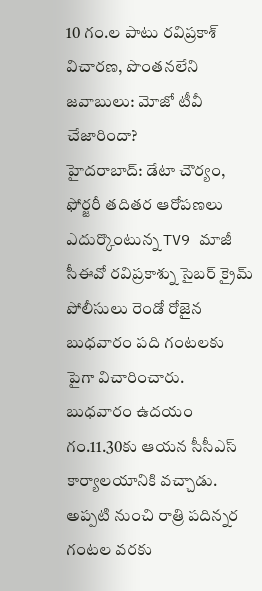10 గం.ల పాటు రవిప్రకాశ్ విచారణ, పొంతనలేని జవాబులు: మోజో టీవీ చేజారిందా?
హైదరాబాద్: డేటా చౌర్యం, ఫోర్జరీ తదితర ఆరోపణలు ఎదుర్కొంటున్న TV9 మాజీ సీఈవో రవిప్రకాశ్ను సైబర్ క్రైమ్ పోలీసులు రెండో రోజైన బుధవారం పది గంటలకు పైగా విచారించారు. బుధవారం ఉదయం గం.11.30కు ఆయన సీసీఎస్ కార్యాలయానికి వచ్చాడు. అప్పటి నుంచి రాత్రి పదిన్నర గంటల వరకు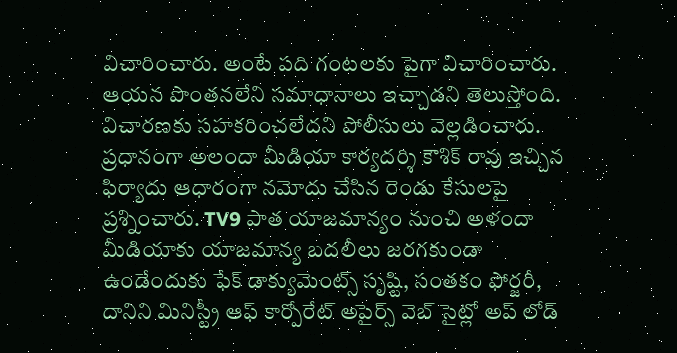విచారించారు. అంటే పది గంటలకు పైగా విచారించారు. ఆయన పొంతనలేని సమాధానాలు ఇచ్చాడని తెలుస్తోంది. విచారణకు సహకరించలేదని పోలీసులు వెల్లడించారు. ప్రధానంగా అలందా మీడియా కార్యదర్శి కౌశిక్ రావు ఇచ్చిన ఫిర్యాదు ఆధారంగా నమోదు చేసిన రెండు కేసులపై ప్రశ్నించారు. TV9 పాత యాజమాన్యం నుంచి అళందా మీడియాకు యాజమాన్య బదలీలు జరగకుండా ఉండేందుకు ఫేక్ డాక్యుమెంట్స్ సృష్టి, సంతకం ఫోర్జరీ, దానిని మినిస్ట్రీ ఆఫ్ కార్పోరేట్ అపైర్స్ వెబ్ సైట్లో అప్ లోడ్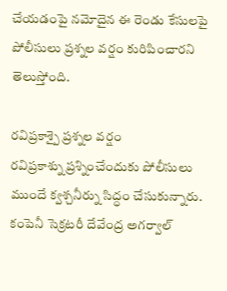చేయడంపై నమోదైన ఈ రెండు కేసులపై పోలీసులు ప్రశ్నల వర్షం కురిపించారని తెలుస్తోంది.

రవిప్రకాశ్పై ప్రశ్నల వర్షం
రవిప్రకాశ్ను ప్రశ్నించేందుకు పోలీసులు ముందే క్వశ్చనీర్ను సిద్ధం చేసుకున్నారు. కంపెనీ సెక్రటరీ దేవేంద్ర అగర్వాల్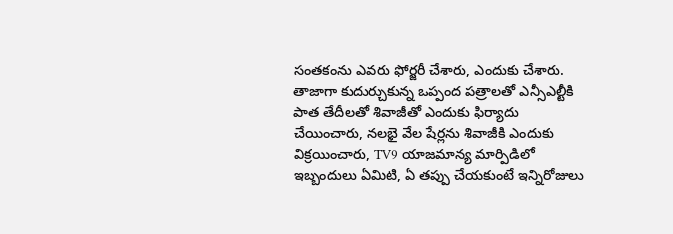సంతకంను ఎవరు ఫోర్జరీ చేశారు, ఎందుకు చేశారు. తాజాగా కుదుర్చుకున్న ఒప్పంద పత్రాలతో ఎన్సీఎల్టీకి పాత తేదీలతో శివాజీతో ఎందుకు ఫిర్యాదు చేయించారు, నలభై వేల షేర్లను శివాజీకి ఎందుకు విక్రయించారు, TV9 యాజమాన్య మార్పిడిలో ఇబ్బందులు ఏమిటి, ఏ తప్పు చేయకుంటే ఇన్నిరోజులు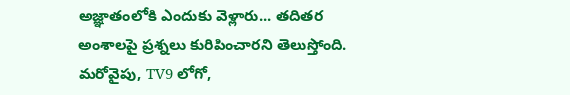అజ్ఞాతంలోకి ఎందుకు వెళ్లారు... తదితర అంశాలపై ప్రశ్నలు కురిపించారని తెలుస్తోంది. మరోవైపు, TV9 లోగో,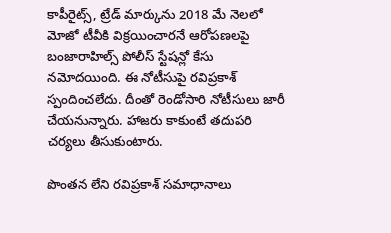కాపీరైట్స్, ట్రేడ్ మార్కును 2018 మే నెలలో మోజో టీవీకి విక్రయించారనే ఆరోపణలపై బంజారాహిల్స్ పోలీస్ స్టేషన్లో కేసు నమోదయింది. ఈ నోటీసుపై రవిప్రకాశ్ స్పందించలేదు. దీంతో రెండోసారి నోటీసులు జారీ చేయనున్నారు. హాజరు కాకుంటే తదుపరి చర్యలు తీసుకుంటారు.

పొంతన లేని రవిప్రకాశ్ సమాధానాలు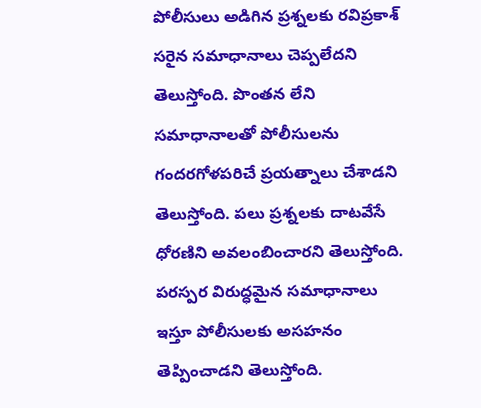పోలీసులు అడిగిన ప్రశ్నలకు రవిప్రకాశ్ సరైన సమాధానాలు చెప్పలేదని తెలుస్తోంది. పొంతన లేని సమాధానాలతో పోలీసులను గందరగోళపరిచే ప్రయత్నాలు చేశాడని తెలుస్తోంది. పలు ప్రశ్నలకు దాటవేసే ధోరణిని అవలంబించారని తెలుస్తోంది. పరస్పర విరుద్ధమైన సమాధానాలు ఇస్తూ పోలీసులకు అసహనం తెప్పించాడని తెలుస్తోంది.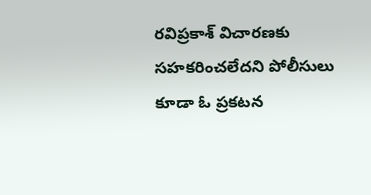రవిప్రకాశ్ విచారణకు సహకరించలేదని పోలీసులు కూడా ఓ ప్రకటన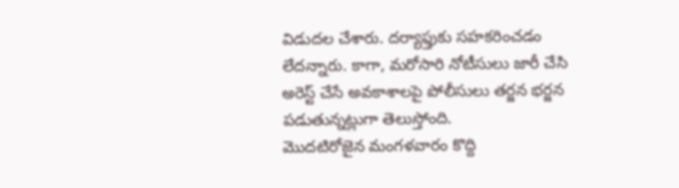విడుదల చేశారు. దర్యాఫ్తుకు సహకరించడం లేదన్నారు. కాగా, మరోసారి నోటీసులు జారీ చేసి అరెస్ట్ చేసే అవకాశాలపై పోలీసులు తర్జన భర్జన పడుతున్నట్లుగా తెలుస్తోంది.
మొదటిరోజైన మంగళవారం కొద్ది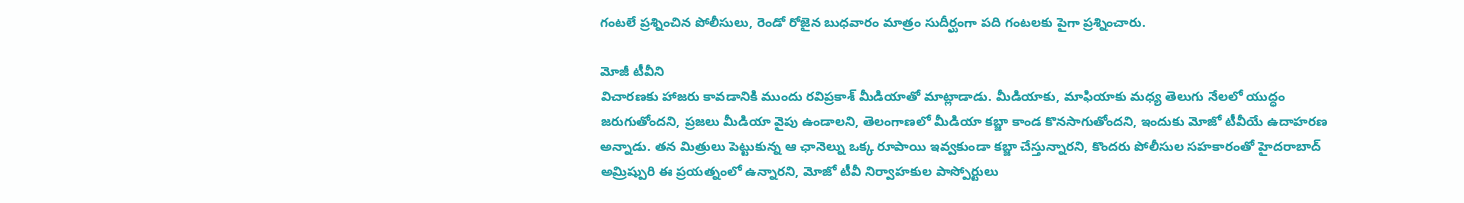గంటలే ప్రశ్నించిన పోలీసులు, రెండో రోజైన బుధవారం మాత్రం సుదీర్ఘంగా పది గంటలకు పైగా ప్రశ్నించారు.

మోజీ టీవీని
విచారణకు హాజరు కావడానికి ముందు రవిప్రకాశ్ మీడియాతో మాట్లాడాడు. మీడియాకు, మాఫియాకు మధ్య తెలుగు నేలలో యుద్ధం జరుగుతోందని, ప్రజలు మీడియా వైపు ఉండాలని, తెలంగాణలో మీడియా కబ్జా కాండ కొనసాగుతోందని, ఇందుకు మోజో టీవీయే ఉదాహరణ అన్నాడు. తన మిత్రులు పెట్టుకున్న ఆ ఛానెల్ను ఒక్క రూపాయి ఇవ్వకుండా కబ్జా చేస్తున్నారని, కొందరు పోలీసుల సహకారంతో హైదరాబాద్ అమ్రిష్పురి ఈ ప్రయత్నంలో ఉన్నారని, మోజో టీవీ నిర్వాహకుల పాస్పోర్టులు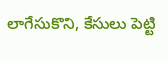లాగేసుకొని, కేసులు పెట్టి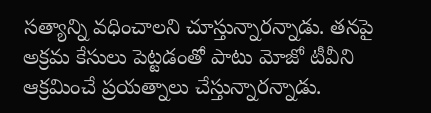సత్యాన్ని వధించాలని చూస్తున్నారన్నాడు. తనపై అక్రమ కేసులు పెట్టడంతో పాటు మోజో టీవీని ఆక్రమించే ప్రయత్నాలు చేస్తున్నారన్నాడు.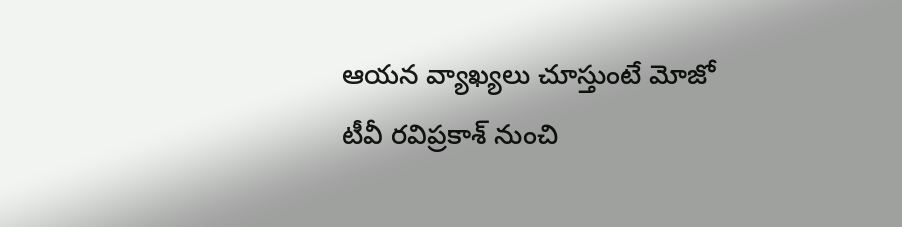ఆయన వ్యాఖ్యలు చూస్తుంటే మోజో టీవీ రవిప్రకాశ్ నుంచి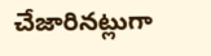చేజారినట్లుగా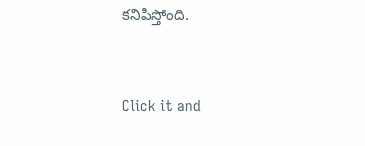కనిపిస్తోంది.


Click it and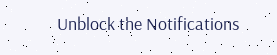Unblock the Notifications